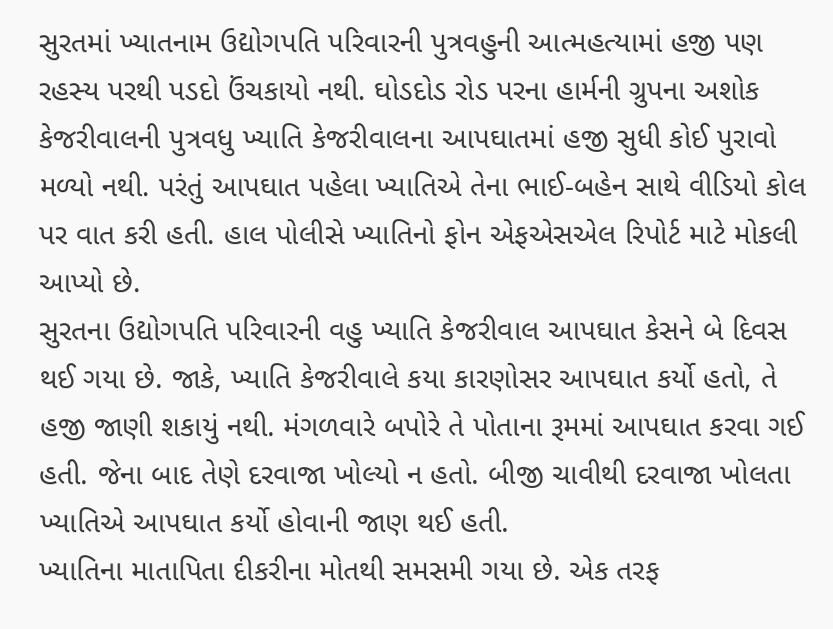સુરતમાં ખ્યાતનામ ઉદ્યોગપતિ પરિવારની પુત્રવહુની આત્મહત્યામાં હજી પણ રહસ્ય પરથી પડદો ઉંચકાયો નથી. ઘોડદોડ રોડ પરના હાર્મની ગ્રુપના અશોક કેજરીવાલની પુત્રવધુ ખ્યાતિ કેજરીવાલના આપઘાતમાં હજી સુધી કોઈ પુરાવો મળ્યો નથી. પરંતું આપઘાત પહેલા ખ્યાતિએ તેના ભાઈ-બહેન સાથે વીડિયો કોલ પર વાત કરી હતી. હાલ પોલીસે ખ્યાતિનો ફોન એફએસએલ રિપોર્ટ માટે મોકલી આપ્યો છે.
સુરતના ઉદ્યોગપતિ પરિવારની વહુ ખ્યાતિ કેજરીવાલ આપઘાત કેસને બે દિવસ થઈ ગયા છે. જાકે, ખ્યાતિ કેજરીવાલે કયા કારણોસર આપઘાત કર્યો હતો, તે હજી જાણી શકાયું નથી. મંગળવારે બપોરે તે પોતાના રૂમમાં આપઘાત કરવા ગઈ હતી. જેના બાદ તેણે દરવાજા ખોલ્યો ન હતો. બીજી ચાવીથી દરવાજા ખોલતા ખ્યાતિએ આપઘાત કર્યો હોવાની જાણ થઈ હતી.
ખ્યાતિના માતાપિતા દીકરીના મોતથી સમસમી ગયા છે. એક તરફ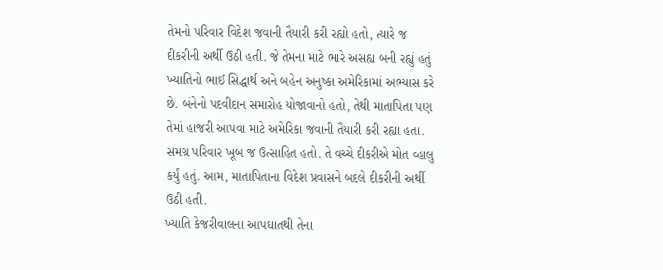તેમનો પરિવાર વિદેશ જવાની તૈયારી કરી રહ્યો હતો, ત્યારે જ દીકરીની અર્થી ઉઠી હતી. જે તેમના માટે ભારે અસહ્ય બની રહ્યું હતું ખ્યાતિનો ભાઈ સિદ્ધાર્થ અને બહેન અનુષ્કા અમેરિકામાં અભ્યાસ કરે છે. બંનેનો પદવીદાન સમારોહ યોજાવાનો હતો, તેથી માતાપિતા પણ તેમાં હાજરી આપવા માટે અમેરિકા જવાની તૈયારી કરી રહ્યા હતા. સમગ્ર પરિવાર ખૂબ જ ઉત્સાહિત હતો. તે વચ્ચે દીકરીએ મોત વ્હાલુ કર્યું હતું. આમ, માતાપિતાના વિદેશ પ્રવાસને બદલે દીકરીની અર્થી ઉઠી હતી.
ખ્યાતિ કેજરીવાલના આપઘાતથી તેના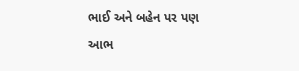ભાઈ અને બહેન પર પણ આભ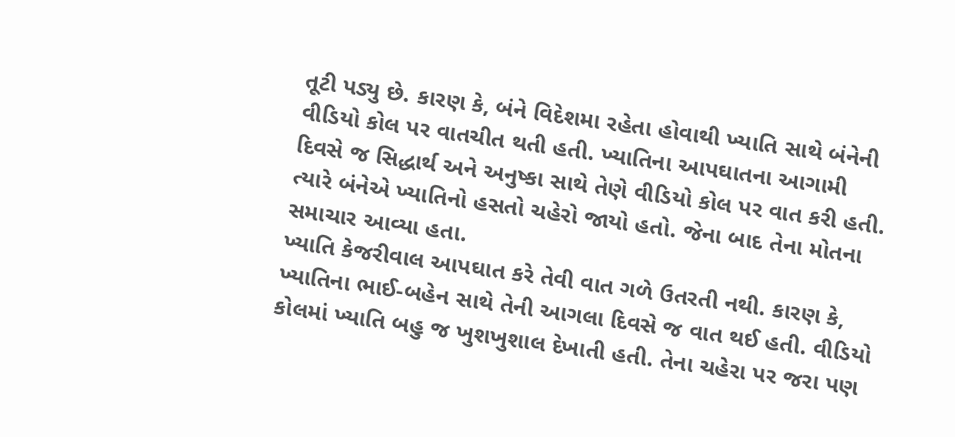તૂટી પડ્યુ છે. કારણ કે, બંને વિદેશમા રહેતા હોવાથી ખ્યાતિ સાથે બંનેની વીડિયો કોલ પર વાતચીત થતી હતી. ખ્યાતિના આપઘાતના આગામી દિવસે જ સિદ્ધાર્થ અને અનુષ્કા સાથે તેણે વીડિયો કોલ પર વાત કરી હતી. ત્યારે બંનેએ ખ્યાતિનો હસતો ચહેરો જાયો હતો. જેના બાદ તેના મોતના સમાચાર આવ્યા હતા.
ખ્યાતિ કેજરીવાલ આપઘાત કરે તેવી વાત ગળે ઉતરતી નથી. કારણ કે, ખ્યાતિના ભાઈ-બહેન સાથે તેની આગલા દિવસે જ વાત થઈ હતી. વીડિયો કોલમાં ખ્યાતિ બહુ જ ખુશખુશાલ દેખાતી હતી. તેના ચહેરા પર જરા પણ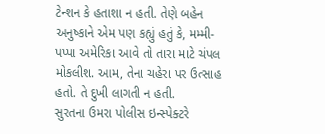ટેન્શન કે હતાશા ન હતી. તેણે બહેન અનુષ્કાને એમ પણ કહ્યું હતું કે, મમ્મી-પપ્પા અમેરિકા આવે તો તારા માટે ચંપલ મોકલીશ. આમ, તેના ચહેરા પર ઉત્સાહ હતો. તે દુખી લાગતી ન હતી.
સુરતના ઉમરા પોલીસ ઇન્સ્પેક્ટરે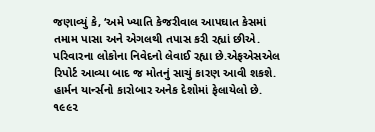જણાવ્યું કે, ‘અમે ખ્યાતિ કેજરીવાલ આપઘાત કેસમાં તમામ પાસા અને એગલથી તપાસ કરી રહ્યાં છીએ. પરિવારના લોકોના નિવેદનો લેવાઈ રહ્યા છે.એફએસએલ રિપોર્ટ આવ્યા બાદ જ મોતનું સાચું કારણ આવી શકશે.
હાર્મન યાર્ન્સનો કારોબાર અનેક દેશોમાં ફેલાયેલો છે. ૧૯૯૨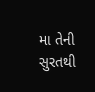મા તેની સુરતથી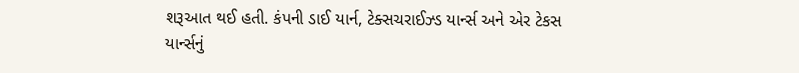શરૂઆત થઈ હતી. કંપની ડાઈ યાર્ન, ટેક્સચરાઈઝ્ડ યાર્ન્સ અને એર ટેકસ યાર્ન્સનું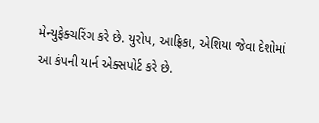મેન્યુફેક્ચરિંગ કરે છે. યુરોપ, આફ્રિકા, એશિયા જેવા દેશોમાં આ કંપની યાર્ન એક્સપોર્ટ કરે છે.